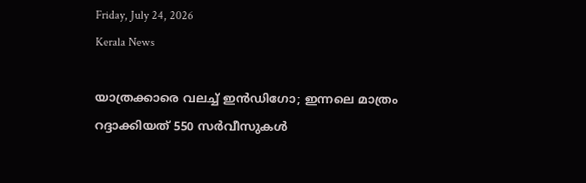Friday, July 24, 2026
Kerala News

യാത്രക്കാരെ വലച്ച് ഇന്‍ഡിഗോ; ഇന്നലെ മാത്രം റദ്ദാക്കിയത് 550 സര്‍വീസുകള്‍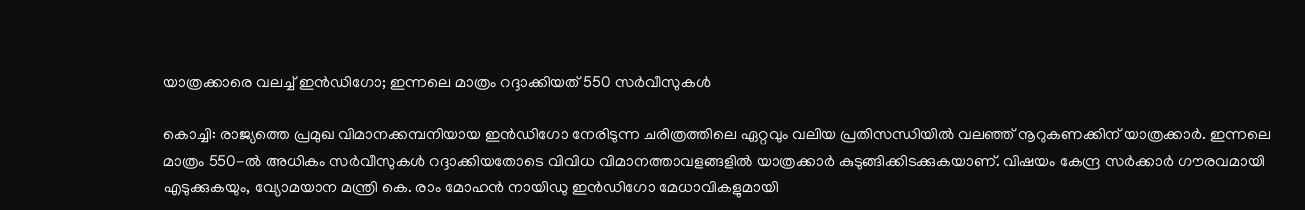യാത്രക്കാരെ വലച്ച് ഇന്‍ഡിഗോ; ഇന്നലെ മാത്രം റദ്ദാക്കിയത് 550 സര്‍വീസുകള്‍

കൊച്ചി: രാജ്യത്തെ പ്രമുഖ വിമാനക്കമ്പനിയായ ഇന്‍ഡിഗോ നേരിടുന്ന ചരിത്രത്തിലെ ഏറ്റവും വലിയ പ്രതിസന്ധിയില്‍ വലഞ്ഞ് നൂറുകണക്കിന് യാത്രക്കാര്‍. ഇന്നലെ മാത്രം 550-ല്‍ അധികം സര്‍വീസുകള്‍ റദ്ദാക്കിയതോടെ വിവിധ വിമാനത്താവളങ്ങളില്‍ യാത്രക്കാര്‍ കുടുങ്ങിക്കിടക്കുകയാണ്. വിഷയം കേന്ദ്ര സര്‍ക്കാര്‍ ഗൗരവമായി എടുക്കുകയും, വ്യോമയാന മന്ത്രി കെ. രാം മോഹന്‍ നായിഡു ഇന്‍ഡിഗോ മേധാവികളുമായി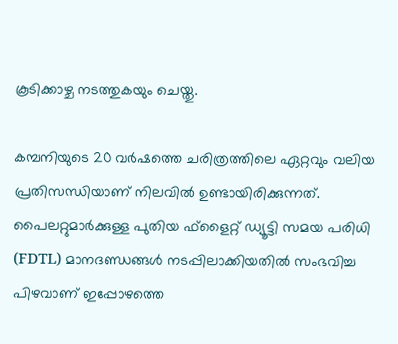കൂടിക്കാഴ്ച നടത്തുകയും ചെയ്തു.

കമ്പനിയുടെ 20 വര്‍ഷത്തെ ചരിത്രത്തിലെ ഏറ്റവും വലിയ പ്രതിസന്ധിയാണ് നിലവില്‍ ഉണ്ടായിരിക്കുന്നത്. പൈലറ്റുമാര്‍ക്കുള്ള പുതിയ ഫ്ളൈറ്റ് ഡ്യൂട്ടി സമയ പരിധി (FDTL) മാനദണ്ഡങ്ങള്‍ നടപ്പിലാക്കിയതില്‍ സംഭവിച്ച പിഴവാണ് ഇപ്പോഴത്തെ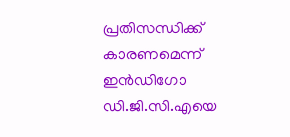പ്രതിസന്ധിക്ക് കാരണമെന്ന് ഇന്‍ഡിഗോ ഡി.ജി.സി.എയെ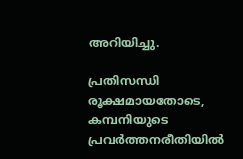അറിയിച്ചു.

പ്രതിസന്ധി രൂക്ഷമായതോടെ, കമ്പനിയുടെ പ്രവര്‍ത്തനരീതിയില്‍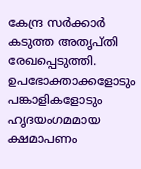കേന്ദ്ര സര്‍ക്കാര്‍ കടുത്ത അതൃപ്തി രേഖപ്പെടുത്തി. ഉപഭോക്താക്കളോടും പങ്കാളികളോടും ഹൃദയംഗമമായ ക്ഷമാപണം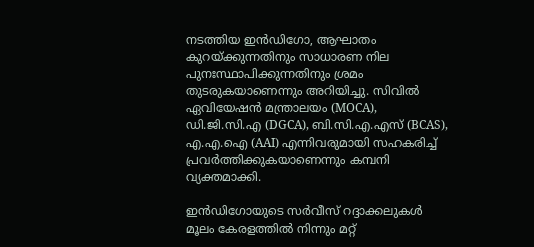നടത്തിയ ഇന്‍ഡിഗോ, ആഘാതം കുറയ്ക്കുന്നതിനും സാധാരണ നില പുനഃസ്ഥാപിക്കുന്നതിനും ശ്രമം തുടരുകയാണെന്നും അറിയിച്ചു. സിവില്‍ ഏവിയേഷന്‍ മന്ത്രാലയം (MOCA), ഡി.ജി.സി.എ (DGCA), ബി.സി.എ.എസ് (BCAS), എ.എ.ഐ (AAI) എന്നിവരുമായി സഹകരിച്ച് പ്രവര്‍ത്തിക്കുകയാണെന്നും കമ്പനി വ്യക്തമാക്കി.

ഇന്‍ഡിഗോയുടെ സര്‍വീസ് റദ്ദാക്കലുകള്‍ മൂലം കേരളത്തില്‍ നിന്നും മറ്റ്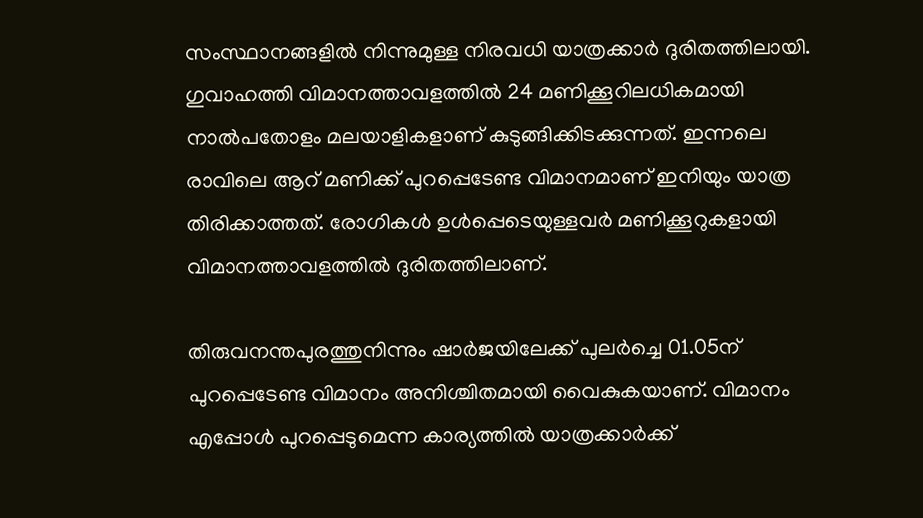സംസ്ഥാനങ്ങളില്‍ നിന്നുമുള്ള നിരവധി യാത്രക്കാര്‍ ദുരിതത്തിലായി. ഗുവാഹത്തി വിമാനത്താവളത്തില്‍ 24 മണിക്കൂറിലധികമായി നാല്‍പതോളം മലയാളികളാണ് കുടുങ്ങിക്കിടക്കുന്നത്. ഇന്നലെ രാവിലെ ആറ് മണിക്ക് പുറപ്പെടേണ്ട വിമാനമാണ് ഇനിയും യാത്ര തിരിക്കാത്തത്. രോഗികള്‍ ഉള്‍പ്പെടെയുള്ളവര്‍ മണിക്കൂറുകളായി വിമാനത്താവളത്തില്‍ ദുരിതത്തിലാണ്.

തിരുവനന്തപുരത്തുനിന്നും ഷാര്‍ജയിലേക്ക് പുലര്‍ച്ചെ 01.05ന് പുറപ്പെടേണ്ട വിമാനം അനിശ്ചിതമായി വൈകുകയാണ്. വിമാനം എപ്പോള്‍ പുറപ്പെടുമെന്ന കാര്യത്തില്‍ യാത്രക്കാര്‍ക്ക്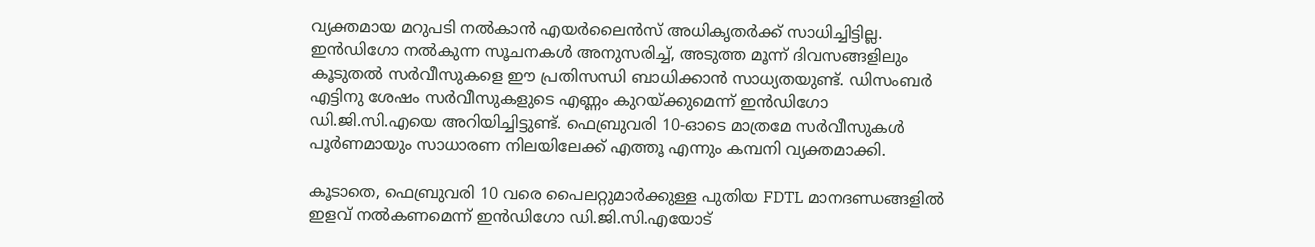വ്യക്തമായ മറുപടി നല്‍കാന്‍ എയര്‍ലൈന്‍സ് അധികൃതര്‍ക്ക് സാധിച്ചിട്ടില്ല. ഇന്‍ഡിഗോ നല്‍കുന്ന സൂചനകള്‍ അനുസരിച്ച്, അടുത്ത മൂന്ന് ദിവസങ്ങളിലും കൂടുതല്‍ സര്‍വീസുകളെ ഈ പ്രതിസന്ധി ബാധിക്കാന്‍ സാധ്യതയുണ്ട്. ഡിസംബര്‍ എട്ടിനു ശേഷം സര്‍വീസുകളുടെ എണ്ണം കുറയ്ക്കുമെന്ന് ഇന്‍ഡിഗോ ഡി.ജി.സി.എയെ അറിയിച്ചിട്ടുണ്ട്. ഫെബ്രുവരി 10-ഓടെ മാത്രമേ സര്‍വീസുകള്‍ പൂര്‍ണമായും സാധാരണ നിലയിലേക്ക് എത്തൂ എന്നും കമ്പനി വ്യക്തമാക്കി.

കൂടാതെ, ഫെബ്രുവരി 10 വരെ പൈലറ്റുമാര്‍ക്കുള്ള പുതിയ FDTL മാനദണ്ഡങ്ങളില്‍ ഇളവ് നല്‍കണമെന്ന് ഇന്‍ഡിഗോ ഡി.ജി.സി.എയോട്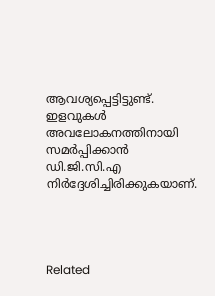ആവശ്യപ്പെട്ടിട്ടുണ്ട്. ഇളവുകള്‍ അവലോകനത്തിനായി സമര്‍പ്പിക്കാന്‍ ഡി.ജി.സി.എ നിര്‍ദ്ദേശിച്ചിരിക്കുകയാണ്.




Related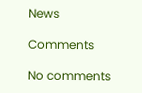News

Comments

No comments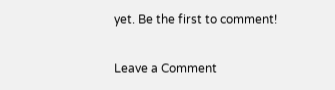yet. Be the first to comment!

Leave a Comment